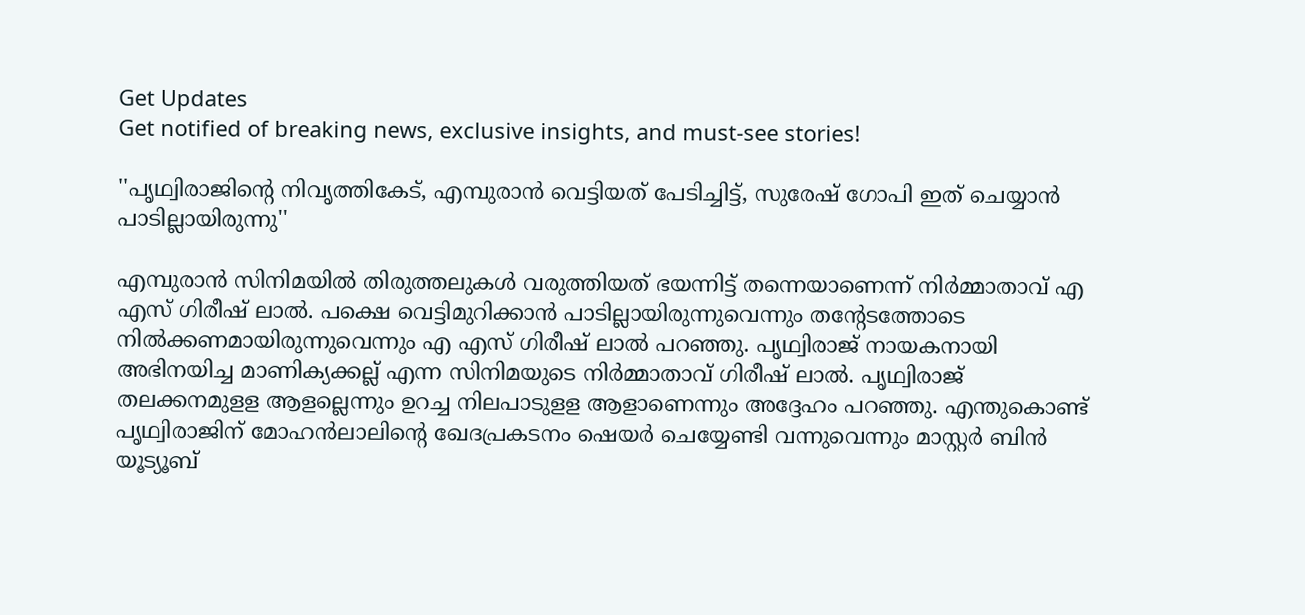Get Updates
Get notified of breaking news, exclusive insights, and must-see stories!

''പൃഥ്വിരാജിന്റെ നിവൃത്തികേട്, എമ്പുരാൻ വെട്ടിയത് പേടിച്ചിട്ട്, സുരേഷ് ഗോപി ഇത് ചെയ്യാൻ പാടില്ലായിരുന്നു''

എമ്പുരാൻ സിനിമയിൽ തിരുത്തലുകൾ വരുത്തിയത് ഭയന്നിട്ട് തന്നെയാണെന്ന് നിർമ്മാതാവ് എ എസ് ഗിരീഷ് ലാല്‍. പക്ഷെ വെട്ടിമുറിക്കാൻ പാടില്ലായിരുന്നുവെന്നും തന്റേടത്തോടെ നിൽക്കണമായിരുന്നുവെന്നും എ എസ് ഗിരീഷ് ലാല്‍ പറഞ്ഞു. പൃഥ്വിരാജ് നായകനായി അഭിനയിച്ച മാണിക്യക്കല്ല് എന്ന സിനിമയുടെ നിര്‍മ്മാതാവ് ഗിരീഷ് ലാല്‍. പൃഥ്വിരാജ് തലക്കനമുളള ആളല്ലെന്നും ഉറച്ച നിലപാടുളള ആളാണെന്നും അദ്ദേഹം പറഞ്ഞു. എന്തുകൊണ്ട് പൃഥ്വിരാജിന് മോഹൻലാലിന്റെ ഖേദപ്രകടനം ഷെയർ ചെയ്യേണ്ടി വന്നുവെന്നും മാസ്റ്റർ ബിൻ യൂട്യൂബ്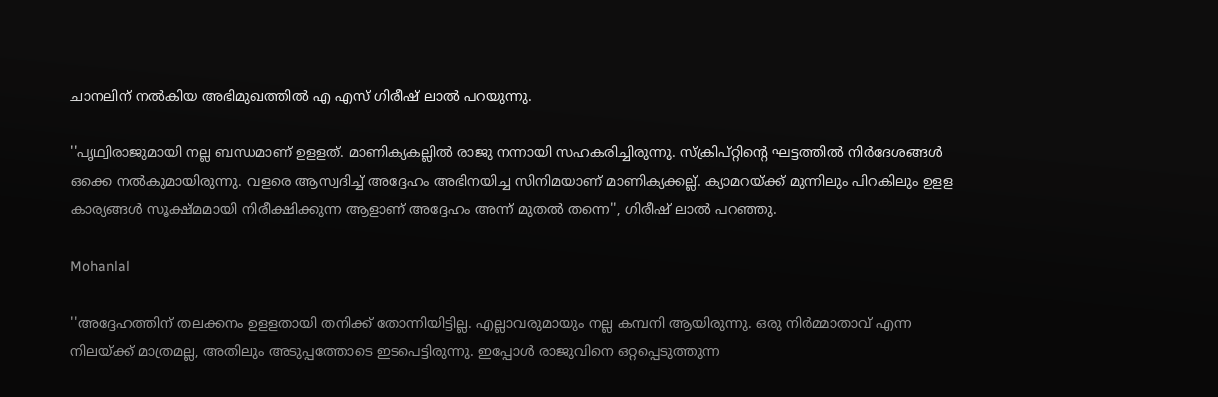ചാനലിന് നൽകിയ അഭിമുഖത്തിൽ എ എസ് ഗിരീഷ് ലാല്‍ പറയുന്നു.

''പൃഥ്വിരാജുമായി നല്ല ബന്ധമാണ് ഉളളത്. മാണിക്യകല്ലില്‍ രാജു നന്നായി സഹകരിച്ചിരുന്നു. സ്‌ക്രിപ്റ്റിന്റെ ഘട്ടത്തില്‍ നിര്‍ദേശങ്ങള്‍ ഒക്കെ നല്‍കുമായിരുന്നു. വളരെ ആസ്വദിച്ച് അദ്ദേഹം അഭിനയിച്ച സിനിമയാണ് മാണിക്യക്കല്ല്. ക്യാമറയ്ക്ക് മുന്നിലും പിറകിലും ഉളള കാര്യങ്ങള്‍ സൂക്ഷ്മമായി നിരീക്ഷിക്കുന്ന ആളാണ് അദ്ദേഹം അന്ന് മുതൽ തന്നെ'', ഗിരീഷ് ലാൽ പറഞ്ഞു.

Mohanlal

''അദ്ദേഹത്തിന് തലക്കനം ഉളളതായി തനിക്ക് തോന്നിയിട്ടില്ല. എല്ലാവരുമായും നല്ല കമ്പനി ആയിരുന്നു. ഒരു നിർമ്മാതാവ് എന്ന നിലയ്ക്ക് മാത്രമല്ല, അതിലും അടുപ്പത്തോടെ ഇടപെട്ടിരുന്നു. ഇപ്പോള്‍ രാജുവിനെ ഒറ്റപ്പെടുത്തുന്ന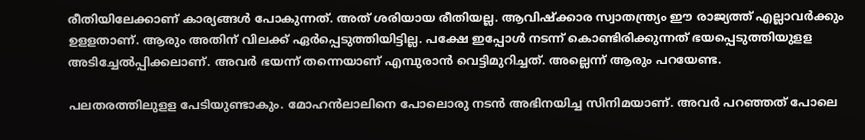രീതിയിലേക്കാണ് കാര്യങ്ങള്‍ പോകുന്നത്. അത് ശരിയായ രീതിയല്ല. ആവിഷ്‌ക്കാര സ്വാതന്ത്ര്യം ഈ രാജ്യത്ത് എല്ലാവര്‍ക്കും ഉളളതാണ്. ആരും അതിന് വിലക്ക് ഏര്‍പ്പെടുത്തിയിട്ടില്ല. പക്ഷേ ഇപ്പോള്‍ നടന്ന് കൊണ്ടിരിക്കുന്നത് ഭയപ്പെടുത്തിയുളള അടിച്ചേല്‍പ്പിക്കലാണ്. അവര്‍ ഭയന്ന് തന്നെയാണ് എമ്പുരാന്‍ വെട്ടിമുറിച്ചത്. അല്ലെന്ന് ആരും പറയേണ്ട.

പലതരത്തിലുളള പേടിയുണ്ടാകും. മോഹന്‍ലാലിനെ പോലൊരു നടന്‍ അഭിനയിച്ച സിനിമയാണ്. അവര്‍ പറഞ്ഞത് പോലെ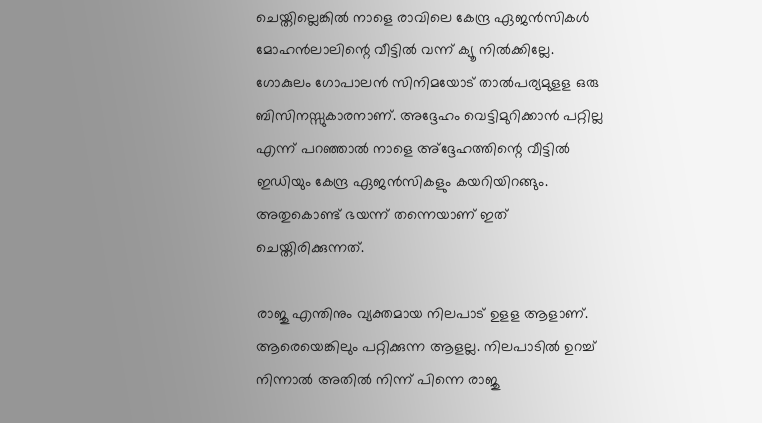ചെയ്തില്ലെങ്കില്‍ നാളെ രാവിലെ കേന്ദ്ര ഏജന്‍സികള്‍ മോഹന്‍ലാലിന്റെ വീട്ടില്‍ വന്ന് ക്യൂ നില്‍ക്കില്ലേ. ഗോകുലം ഗോപാലന്‍ സിനിമയോട് താല്‍പര്യമുളള ഒരു ബിസിനസ്സുകാരനാണ്. അദ്ദേഹം വെട്ടിമുറിക്കാന്‍ പറ്റില്ല എന്ന് പറഞ്ഞാല്‍ നാളെ അ്‌ദ്ദേഹത്തിന്റെ വീട്ടില്‍ ഇഡിയും കേന്ദ്ര ഏജന്‍സികളും കയറിയിറങ്ങും. അതുകൊണ്ട് ഭയന്ന് തന്നെയാണ് ഇത് ചെയ്തിരിക്കുന്നത്.

രാജു എന്തിനും വ്യക്തമായ നിലപാട് ഉളള ആളാണ്. ആരെയെങ്കിലും പറ്റിക്കുന്ന ആളല്ല. നിലപാടില്‍ ഉറച്ച് നിന്നാല്‍ അതില്‍ നിന്ന് പിന്നെ രാജു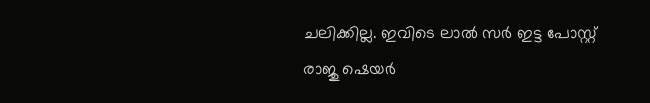ചലിക്കില്ല. ഇവിടെ ലാല്‍ സര്‍ ഇട്ട പോസ്റ്റ് രാജു ഷെയര്‍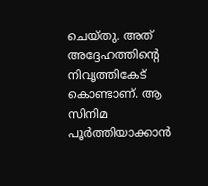ചെയ്തു. അത് അദ്ദേഹത്തിന്റെ നിവൃത്തികേട് കൊണ്ടാണ്. ആ സിനിമ പൂര്‍ത്തിയാക്കാന്‍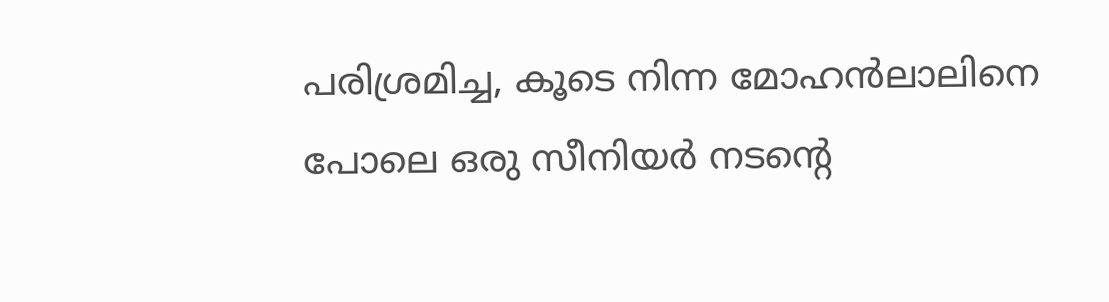പരിശ്രമിച്ച, കൂടെ നിന്ന മോഹന്‍ലാലിനെ പോലെ ഒരു സീനിയര്‍ നടന്റെ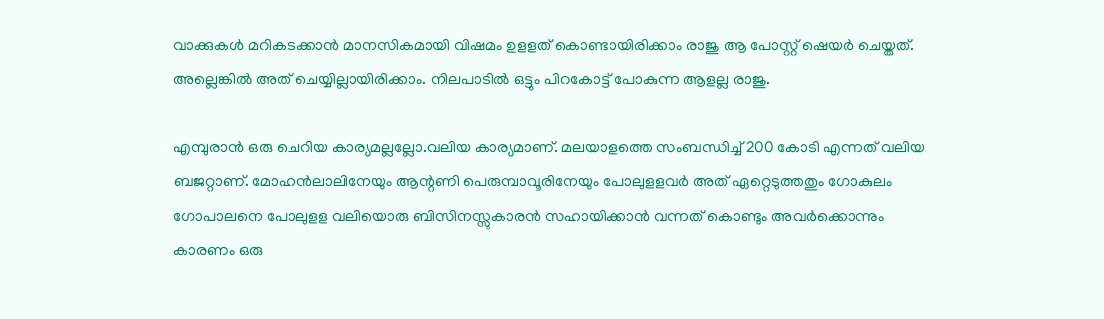വാക്കുകള്‍ മറികടക്കാന്‍ മാനസികമായി വിഷമം ഉളളത് കൊണ്ടായിരിക്കാം രാജു ആ പോസ്റ്റ് ഷെയര്‍ ചെയ്തത്. അല്ലെങ്കില്‍ അത് ചെയ്യില്ലായിരിക്കാം. നിലപാടില്‍ ഒട്ടും പിറകോട്ട് പോകുന്ന ആളല്ല രാജു.

എമ്പുരാന്‍ ഒരു ചെറിയ കാര്യമല്ലല്ലോ.വലിയ കാര്യമാണ്. മലയാളത്തെ സംബന്ധിച്ച് 200 കോടി എന്നത് വലിയ ബജറ്റാണ്. മോഹന്‍ലാലിനേയും ആന്റണി പെരുമ്പാവൂരിനേയും പോലുളളവര്‍ അത് ഏറ്റെടുത്തതും ഗോകുലം ഗോപാലനെ പോലുളള വലിയൊരു ബിസിനസ്സുകാരന്‍ സഹായിക്കാന്‍ വന്നത് കൊണ്ടും അവര്‍ക്കൊന്നും കാരണം ഒരു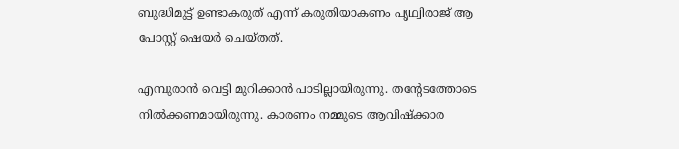ബുദ്ധിമുട്ട് ഉണ്ടാകരുത് എന്ന് കരുതിയാകണം പൃഥ്വിരാജ് ആ പോസ്റ്റ് ഷെയര്‍ ചെയ്തത്.

എമ്പുരാന്‍ വെട്ടി മുറിക്കാന്‍ പാടില്ലായിരുന്നു. തന്റേടത്തോടെ നില്‍ക്കണമായിരുന്നു. കാരണം നമ്മുടെ ആവിഷ്‌ക്കാര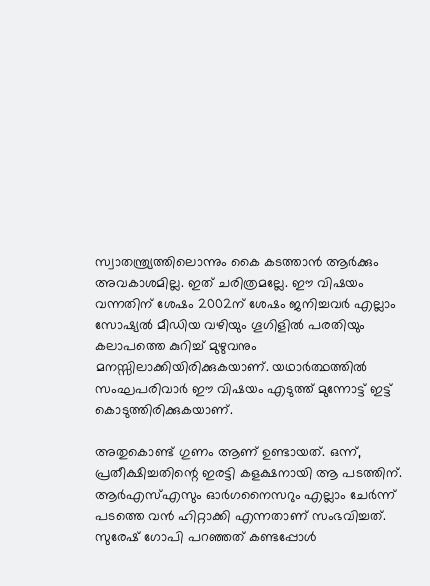സ്വാതന്ത്ര്യത്തിലൊന്നും കൈ കടത്താന്‍ ആര്‍ക്കും അവകാശമില്ല. ഇത് ചരിത്രമല്ലേ. ഈ വിഷയം വന്നതിന് ശേഷം 2002ന് ശേഷം ജനിച്ചവര്‍ എല്ലാം സോഷ്യല്‍ മീഡിയ വഴിയും ഗൂഗിളില്‍ പരതിയും കലാപത്തെ കുറിച്ച് മുഴുവനും മനസ്സിലാക്കിയിരിക്കുകയാണ്. യഥാര്‍ത്ഥത്തില്‍ സംഘപരിവാര്‍ ഈ വിഷയം എടുത്ത് മുന്നോട്ട് ഇട്ട് കൊടുത്തിരിക്കുകയാണ്.

അതുകൊണ്ട് ഗുണം ആണ് ഉണ്ടായത്. ഒന്ന്, പ്രതീക്ഷിച്ചതിന്റെ ഇരട്ടി കളക്ഷനായി ആ പടത്തിന്. ആര്‍എസ്എസും ഓര്‍ഗനൈസറും എല്ലാം ചേര്‍ന്ന് പടത്തെ വന്‍ ഹിറ്റാക്കി എന്നതാണ് സംഭവിച്ചത്. സുരേഷ് ഗോപി പറഞ്ഞത് കണ്ടപ്പോള്‍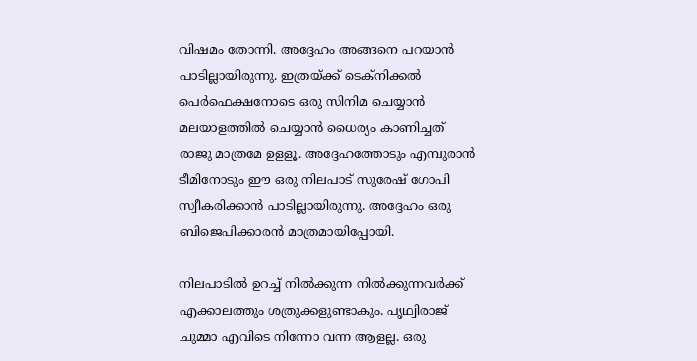വിഷമം തോന്നി. അദ്ദേഹം അങ്ങനെ പറയാന്‍ പാടില്ലായിരുന്നു. ഇത്രയ്ക്ക് ടെക്‌നിക്കല്‍ പെര്‍ഫെക്ഷനോടെ ഒരു സിനിമ ചെയ്യാന്‍ മലയാളത്തില്‍ ചെയ്യാന്‍ ധൈര്യം കാണിച്ചത് രാജു മാത്രമേ ഉളളൂ. അദ്ദേഹത്തോടും എമ്പുരാന്‍ ടീമിനോടും ഈ ഒരു നിലപാട് സുരേഷ് ഗോപി സ്വീകരിക്കാന്‍ പാടില്ലായിരുന്നു. അദ്ദേഹം ഒരു ബിജെപിക്കാരന്‍ മാത്രമായിപ്പോയി.

നിലപാടില്‍ ഉറച്ച് നില്‍ക്കുന്ന നില്‍ക്കുന്നവര്‍ക്ക് എക്കാലത്തും ശത്രുക്കളുണ്ടാകും. പൃഥ്വിരാജ് ചുമ്മാ എവിടെ നിന്നോ വന്ന ആളല്ല. ഒരു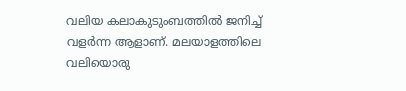വലിയ കലാകുടുംബത്തില്‍ ജനിച്ച് വളര്‍ന്ന ആളാണ്. മലയാളത്തിലെ വലിയൊരു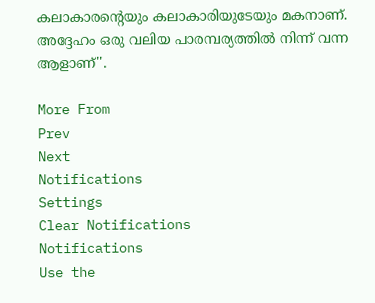കലാകാരന്റെയും കലാകാരിയുടേയും മകനാണ്. അദ്ദേഹം ഒരു വലിയ പാരമ്പര്യത്തില്‍ നിന്ന് വന്ന ആളാണ്''.

More From
Prev
Next
Notifications
Settings
Clear Notifications
Notifications
Use the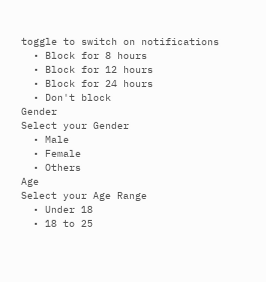toggle to switch on notifications
  • Block for 8 hours
  • Block for 12 hours
  • Block for 24 hours
  • Don't block
Gender
Select your Gender
  • Male
  • Female
  • Others
Age
Select your Age Range
  • Under 18
  • 18 to 25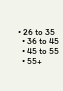• 26 to 35
  • 36 to 45
  • 45 to 55
  • 55+